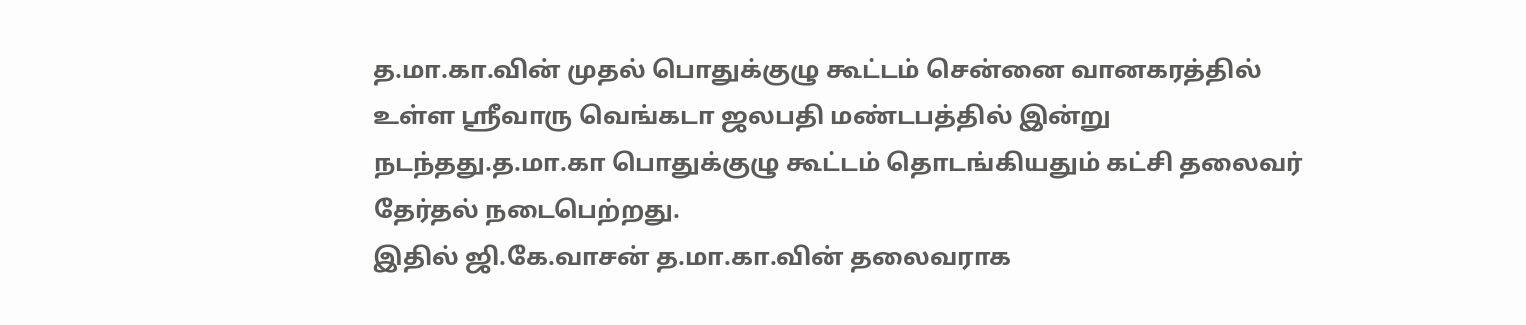த.மா.கா.வின் முதல் பொதுக்குழு கூட்டம் சென்னை வானகரத்தில் உள்ள ஸ்ரீவாரு வெங்கடா ஜலபதி மண்டபத்தில் இன்று நடந்தது.த.மா.கா பொதுக்குழு கூட்டம் தொடங்கியதும் கட்சி தலைவர் தேர்தல் நடைபெற்றது.
இதில் ஜி.கே.வாசன் த.மா.கா.வின் தலைவராக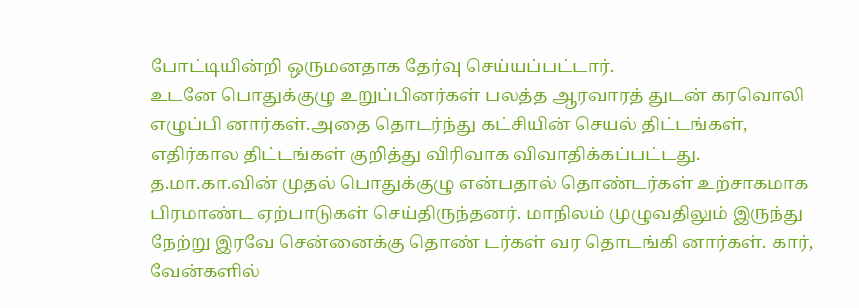போட்டியின்றி ஒருமனதாக தேர்வு செய்யப்பட்டார்.
உடனே பொதுக்குழு உறுப்பினர்கள் பலத்த ஆரவாரத் துடன் கரவொலி எழுப்பி னார்கள்.அதை தொடர்ந்து கட்சியின் செயல் திட்டங்கள், எதிர்கால திட்டங்கள் குறித்து விரிவாக விவாதிக்கப்பட்டது.
த.மா.கா.வின் முதல் பொதுக்குழு என்பதால் தொண்டர்கள் உற்சாகமாக பிரமாண்ட ஏற்பாடுகள் செய்திருந்தனர். மாநிலம் முழுவதிலும் இருந்து நேற்று இரவே சென்னைக்கு தொண் டர்கள் வர தொடங்கி னார்கள். கார், வேன்களில்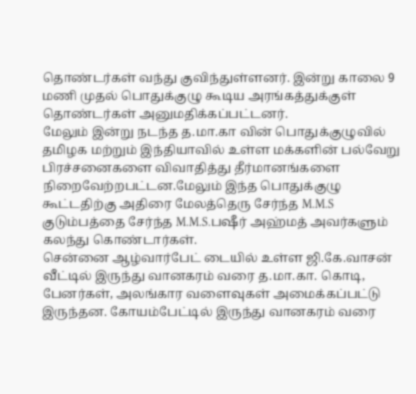தொண்டர்கள் வந்து குவிந்துள்ளனர். இன்று காலை 9 மணி முதல் பொதுக்குழு கூடிய அரங்கத்துக்குள் தொண்டர்கள் அனுமதிக்கப்பட்டனர்.
மேலும் இன்று நடந்த த.மா.கா வின் பொதுக்குழுவில் தமிழக மற்றும் இந்தியாவில் உள்ள மக்களின் பல்வேறு பிரச்சனைகளை விவாதித்து தீர்மானங்களை நிறைவேற்றபட்டன.மேலும் இந்த பொதுக்குழு கூட்டதிற்கு அதிரை மேலத்தெரு சேர்ந்த M.M.S குடும்பத்தை சேர்ந்த M.M.S.பஷீர் அஹ்மத் அவர்களும் கலந்து கொண்டார்கள்.
சென்னை ஆழ்வார்பேட் டையில் உள்ள ஜி.கே.வாசன் வீட்டில் இருந்து வானகரம் வரை த.மா.கா. கொடி, பேனர்கள், அலங்கார வளைவுகள் அமைக்கப்பட்டு இருந்தன. கோயம்பேட்டில் இருந்து வானகரம் வரை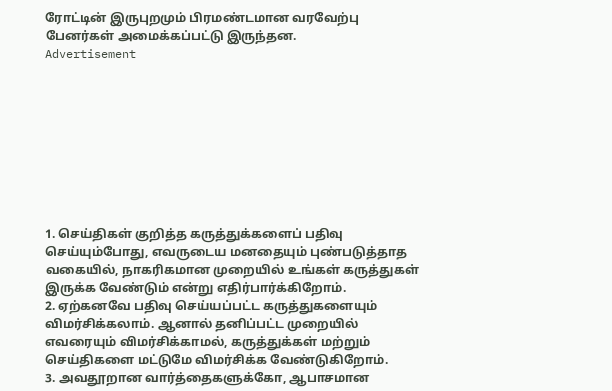ரோட்டின் இருபுறமும் பிரமண்டமான வரவேற்பு பேனர்கள் அமைக்கப்பட்டு இருந்தன.
Advertisement









1. செய்திகள் குறித்த கருத்துக்களைப் பதிவு செய்யும்போது, எவருடைய மனதையும் புண்படுத்தாத வகையில், நாகரிகமான முறையில் உங்கள் கருத்துகள் இருக்க வேண்டும் என்று எதிர்பார்க்கிறோம்.
2. ஏற்கனவே பதிவு செய்யப்பட்ட கருத்துகளையும் விமர்சிக்கலாம். ஆனால் தனிப்பட்ட முறையில் எவரையும் விமர்சிக்காமல், கருத்துக்கள் மற்றும் செய்திகளை மட்டுமே விமர்சிக்க வேண்டுகிறோம்.
3. அவதூறான வார்த்தைகளுக்கோ, ஆபாசமான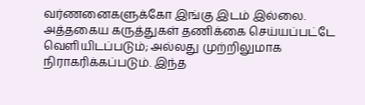வர்ணனைகளுக்கோ இங்கு இடம் இல்லை. அத்தகைய கருத்துகள் தணிக்கை செய்யப்பட்டே வெளியிடப்படும்; அல்லது முற்றிலுமாக நிராகரிக்கப்படும். இந்த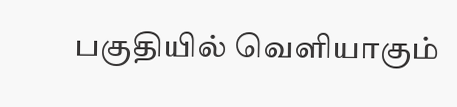பகுதியில் வெளியாகும்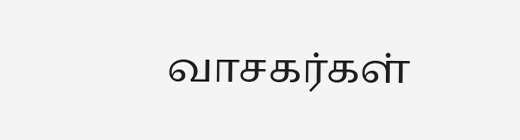வாசகர்கள்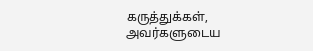கருத்துக்கள், அவர்களுடைய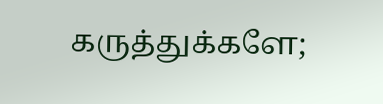கருத்துக்களே;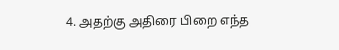4. அதற்கு அதிரை பிறை எந்த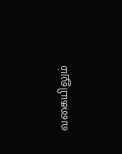வகையிலும்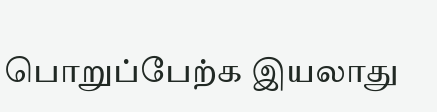பொறுப்பேற்க இயலாது